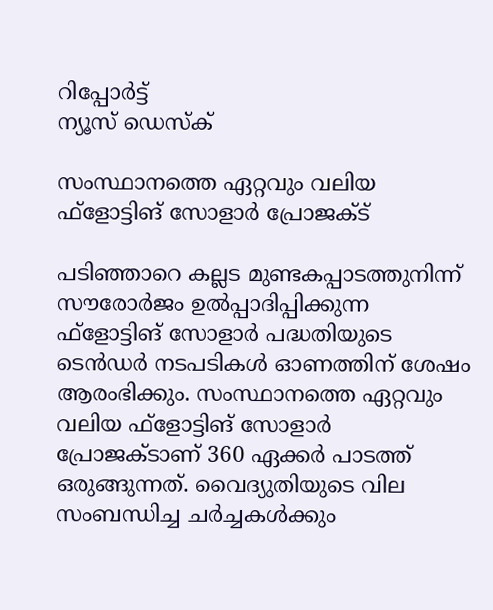റിപ്പോര്‍ട്ട്
ന്യൂസ് ഡെസ്ക്

സംസ്ഥാനത്തെ ഏറ്റവും വലിയ ഫ്‌ളോട്ടിങ് സോളാര്‍ പ്രോജക്ട്

പടിഞ്ഞാറെ കല്ലട മുണ്ടകപ്പാടത്തുനിന്ന് സൗരോര്‍ജം ഉല്‍പ്പാദിപ്പിക്കുന്ന ഫ്‌ളോട്ടിങ് സോളാര്‍ പദ്ധതിയുടെ ടെന്‍ഡര്‍ നടപടികള്‍ ഓണത്തിന് ശേഷം ആരംഭിക്കും. സംസ്ഥാനത്തെ ഏറ്റവും വലിയ ഫ്‌ളോട്ടിങ് സോളാര്‍ പ്രോജക്ടാണ് 360 ഏക്കര്‍ പാടത്ത് ഒരുങ്ങുന്നത്. വൈദ്യുതിയുടെ വില സംബന്ധിച്ച ചര്‍ച്ചകള്‍ക്കും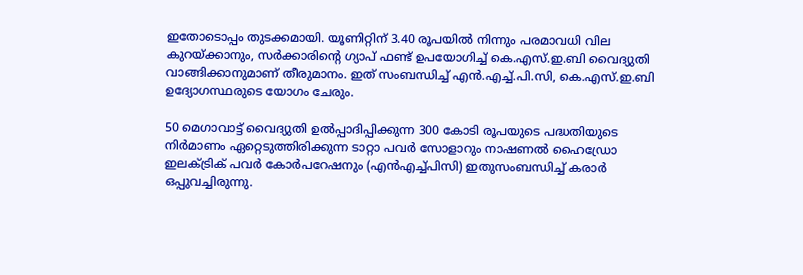ഇതോടൊപ്പം തുടക്കമായി. യൂണിറ്റിന് 3.40 രൂപയില്‍ നിന്നും പരമാവധി വില കുറയ്ക്കാനും, സര്‍ക്കാരിന്റെ ഗ്യാപ് ഫണ്ട് ഉപയോഗിച്ച് കെ.എസ്.ഇ.ബി വൈദ്യുതി വാങ്ങിക്കാനുമാണ് തീരുമാനം. ഇത് സംബന്ധിച്ച് എന്‍.എച്ച്.പി.സി, കെ.എസ്.ഇ.ബി ഉദ്യോഗസ്ഥരുടെ യോഗം ചേരും.

50 മെഗാവാട്ട് വൈദ്യുതി ഉല്‍പ്പാദിപ്പിക്കുന്ന 300 കോടി രൂപയുടെ പദ്ധതിയുടെ നിര്‍മാണം ഏറ്റെടുത്തിരിക്കുന്ന ടാറ്റാ പവര്‍ സോളാറും നാഷണല്‍ ഹൈഡ്രോ ഇലക്ട്രിക് പവര്‍ കോര്‍പറേഷനും (എന്‍എച്ച്പിസി) ഇതുസംബന്ധിച്ച് കരാര്‍ ഒപ്പുവച്ചിരുന്നു.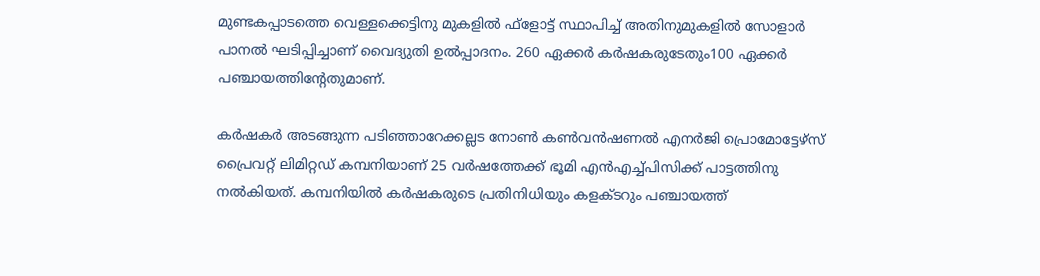മുണ്ടകപ്പാടത്തെ വെള്ളക്കെട്ടിനു മുകളില്‍ ഫ്‌ളോട്ട് സ്ഥാപിച്ച് അതിനുമുകളില്‍ സോളാര്‍ പാനല്‍ ഘടിപ്പിച്ചാണ് വൈദ്യുതി ഉല്‍പ്പാദനം. 260 ഏക്കര്‍ കര്‍ഷകരുടേതും100 ഏക്കര്‍ പഞ്ചായത്തിന്റേതുമാണ്.

കര്‍ഷകര്‍ അടങ്ങുന്ന പടിഞ്ഞാറേക്കല്ലട നോണ്‍ കണ്‍വന്‍ഷണല്‍ എനര്‍ജി പ്രൊമോട്ടേഴ്‌സ് പ്രൈവറ്റ് ലിമിറ്റഡ് കമ്പനിയാണ് 25 വര്‍ഷത്തേക്ക് ഭൂമി എന്‍എച്ച്പിസിക്ക് പാട്ടത്തിനു നല്‍കിയത്. കമ്പനിയില്‍ കര്‍ഷകരുടെ പ്രതിനിധിയും കളക്ടറും പഞ്ചായത്ത്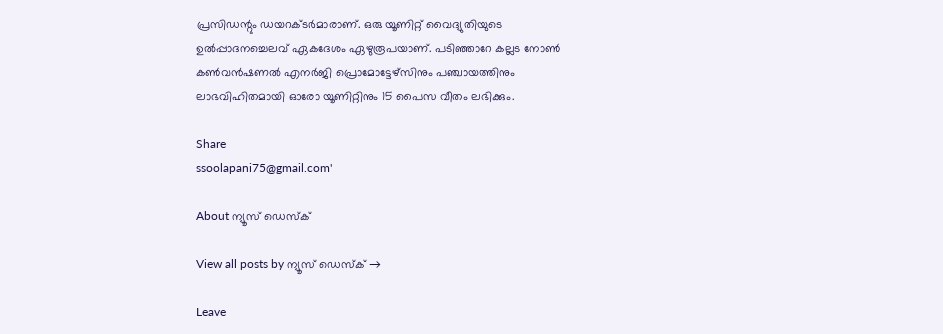പ്രസിഡന്റും ഡയറക്ടര്‍മാരാണ്. ഒരു യൂണിറ്റ് വൈദ്യുതിയുടെ ഉല്‍പ്പാദനച്ചെലവ് ഏകദേശം ഏഴുരൂപയാണ്. പടിഞ്ഞാറേ കല്ലട നോണ്‍ കണ്‍വന്‍ഷണല്‍ എനര്‍ജി പ്രൊമോട്ടേഴ്സിനും പഞ്ചായത്തിനും ലാഭവിഹിതമായി ഓരോ യൂണിറ്റിനും 15 പൈസ വീതം ലഭിക്കും.

Share
ssoolapani75@gmail.com'

About ന്യൂസ് ഡെസ്ക്

View all posts by ന്യൂസ് ഡെസ്ക് →

Leave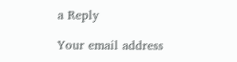a Reply

Your email address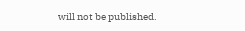will not be published.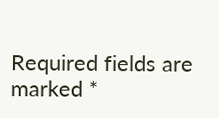Required fields are marked *